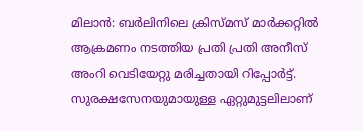മിലാൻ: ബർലിനിലെ ക്രിസ്മസ് മാർക്കറ്റിൽ ആക്രമണം നടത്തിയ പ്രതി പ്രതി അനീസ് അംറി വെടിയേറ്റു മരിച്ചതായി റിപ്പോർട്ട്. സുരക്ഷസേനയുമായുള്ള ഏറ്റുമുട്ടലിലാണ്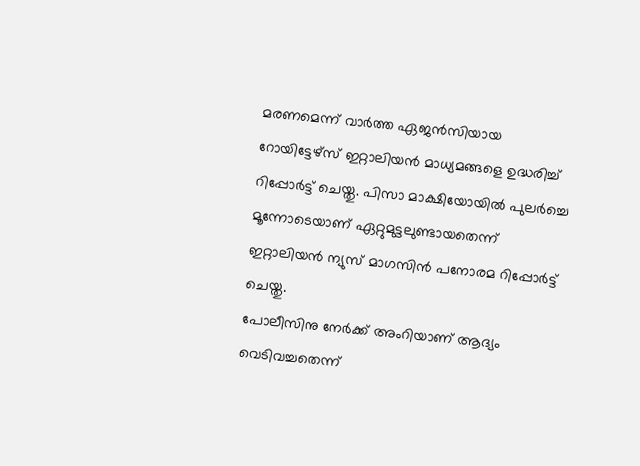മരണമെന്ന് വാർത്ത ഏജൻസിയായ റോയിട്ടേഴ്സ് ഇറ്റാലിയൻ മാധ്യമങ്ങളെ ഉദ്ധരിച്ച് റിപ്പോർട്ട് ചെയ്തു. പിസാ മാക്ഷിയോയിൽ പുലർച്ചെ മൂന്നോടെയാണ് ഏറ്റുമുട്ടലുണ്ടായതെന്ന് ഇറ്റാലിയൻ ന്യുസ് മാഗസിൻ പനോരമ റിപ്പോർട്ട് ചെയ്തു.
പോലീസിനു നേർക്ക് അംറിയാണ് ആദ്യം വെടിവച്ചതെന്ന്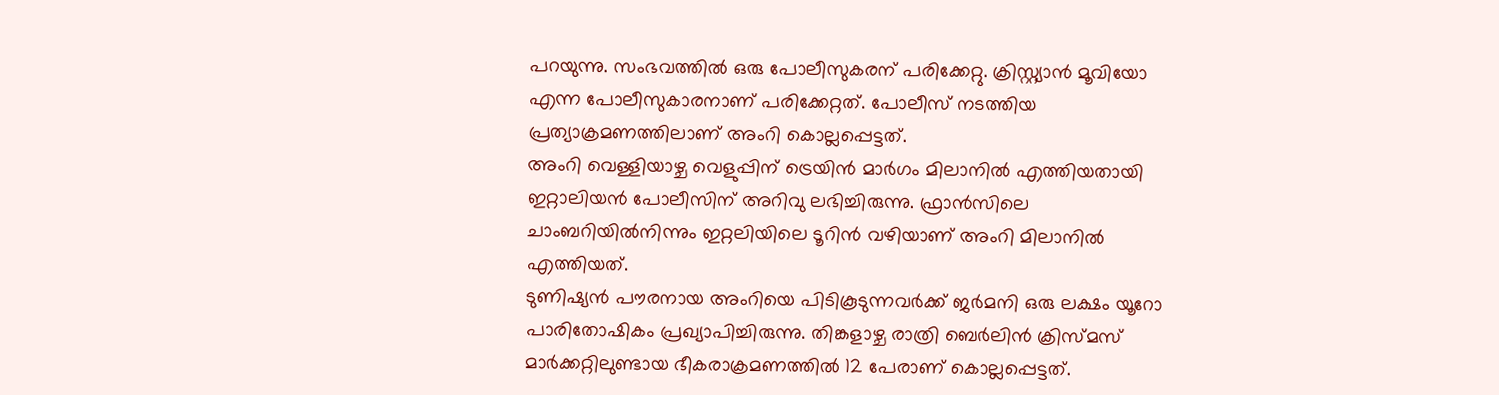പറയുന്നു. സംഭവത്തിൽ ഒരു പോലീസുകരന് പരിക്കേറ്റു. ക്രിസ്റ്റ്യാൻ മൂവിയോ എന്ന പോലീസുകാരനാണ് പരിക്കേറ്റത്. പോലീസ് നടത്തിയ പ്രത്യാക്രമണത്തിലാണ് അംറി കൊല്ലപ്പെട്ടത്.
അംറി വെള്ളിയാഴ്ച വെളുപ്പിന് ട്രെയിൻ മാർഗം മിലാനിൽ എത്തിയതായി ഇറ്റാലിയൻ പോലീസിന് അറിവു ലഭിച്ചിരുന്നു. ഫ്രാൻസിലെ ചാംബറിയിൽനിന്നും ഇറ്റലിയിലെ ടൂറിൻ വഴിയാണ് അംറി മിലാനിൽ എത്തിയത്.
ടുണിഷ്യൻ പൗരനായ അംറിയെ പിടികൂടുന്നവർക്ക് ജർമനി ഒരു ലക്ഷം യൂറോ പാരിതോഷികം പ്രഖ്യാപിച്ചിരുന്നു. തിങ്കളാഴ്ച രാത്രി ബെർലിൻ ക്രിസ്മസ് മാർക്കറ്റിലുണ്ടായ ഭീകരാക്രമണത്തിൽ 12 പേരാണ് കൊല്ലപ്പെട്ടത്.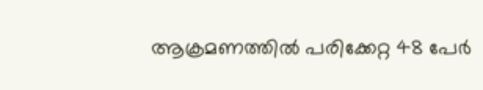ആക്രമണത്തിൽ പരിക്കേറ്റ 48 പേർ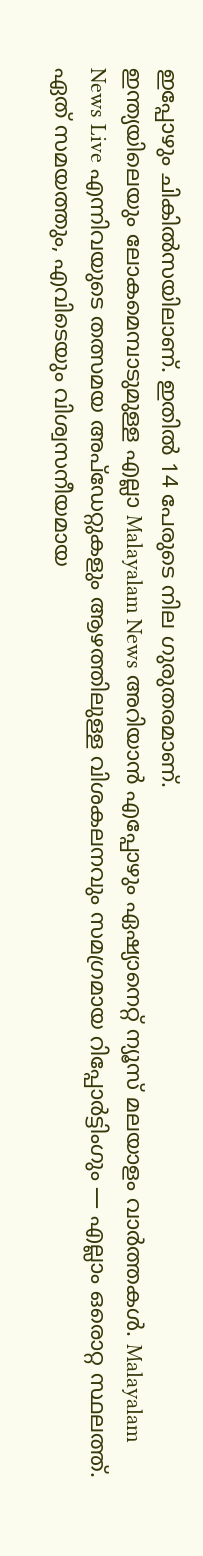ഇപ്പോഴും ചികിൽസയിലാണ്. ഇതിൽ 14 പേരുടെ നില ഗുരുതരമാണ്.
ഇന്ത്യയിലെയും ലോകമെമ്പാടുമുള്ള എല്ലാ Malayalam News അറിയാൻ എപ്പോഴും ഏഷ്യാനെറ്റ് ന്യൂസ് മലയാളം വാർത്തകൾ. Malayalam News Live എന്നിവയുടെ തത്സമയ അപ്ഡേറ്റുകളും ആഴത്തിലുള്ള വിശകലനവും സമഗ്രമായ റിപ്പോർട്ടിംഗും — എല്ലാം ഒരൊറ്റ സ്ഥലത്ത്. ഏത് സമയത്തും, എവിടെയും വിശ്വസനീയമായ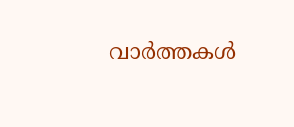വാർത്തകൾ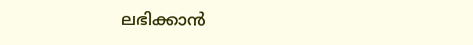ലഭിക്കാൻ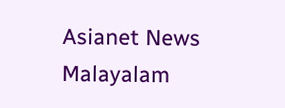Asianet News Malayalam